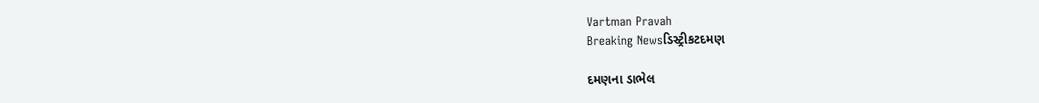Vartman Pravah
Breaking Newsડિસ્ટ્રીકટદમણ

દમણના ડાભેલ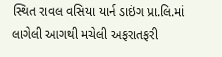સ્થિત રાવલ વસિયા યાર્ન ડાઇંગ પ્રા.લિ.માં લાગેલી આગથી મચેલી અફરાતફરી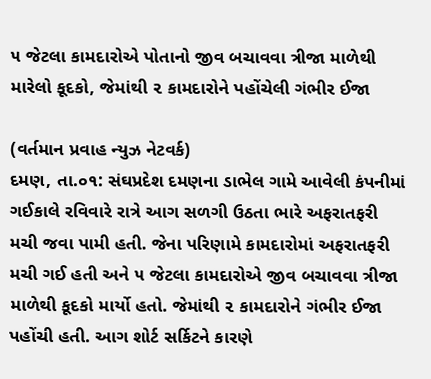૫ જેટલા કામદારોએ પોતાનો જીવ બચાવવા ત્રીજા માળેથી મારેલો કૂદકો, જેમાંથી ૨ કામદારોને પહોંચેલી ગંભીર ઈજા

(વર્તમાન પ્રવાહ ન્યુઝ નેટવર્ક)
દમણ, તા.૦૧: સંઘપ્રદેશ દમણના ડાભેલ ગામે આવેલી કંપનીમાં ગઈકાલે રવિવારે રાત્રે આગ સળગી ઉઠતા ભારે અફરાતફરી મચી જવા પામી હતી. જેના પરિણામે કામદારોમાં અફરાતફરી મચી ગઈ હતી અને ૫ જેટલા કામદારોએ જીવ બચાવવા ત્રીજા માળેથી કૂદકો માર્યો હતો. જેમાંથી ૨ કામદારોને ગંભીર ઈજા પહોંચી હતી. આગ શોર્ટ સર્કિટને કારણે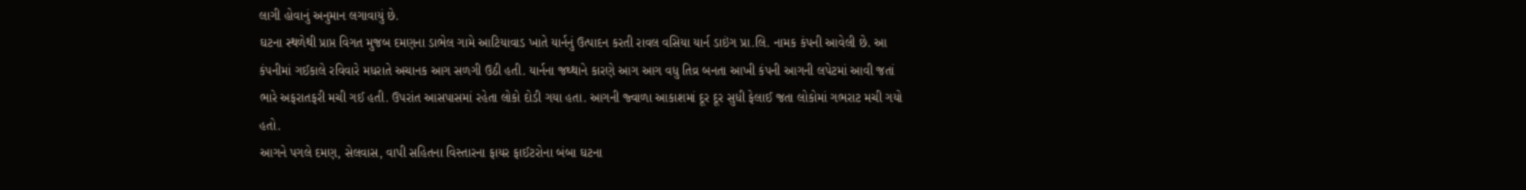લાગી હોવાનું અનુમાન લગાવાયું છે.
ઘટના સ્થળેથી પ્રાપ્ત વિગત મુજબ દમણના ડાભેલ ગામે આટિયાવાડ ખાતે યાર્નનું ઉત્પાદન કરતી રાવલ વસિયા યાર્ન ડાઇંગ પ્રા.લિ. નામક કંપની આવેલી છે. આ કંપનીમાં ગઈકાલે રવિવારે મધરાતે અચાનક આગ સળગી ઉઠી હતી. યાર્નના જથ્થાને કારણે આગ આગ વધુ તિવ્ર બનતા આખી કંપની આગની લપેટમાં આવી જતાં ભારે અફરાતફરી મચી ગઈ હતી. ઉપરાંત આસપાસમાં રહેતા લોકો દોડી ગયા હતા. આગની જ્વાળા આકાશમાં દૂર દૂર સુધી ફેલાઈ જતા લોકોમાં ગભરાટ મચી ગયો હતો.
આગને પગલે દમણ, સેલવાસ, વાપી સહિતના વિસ્તારના ફાયર ફાઈટરોના બંબા ઘટના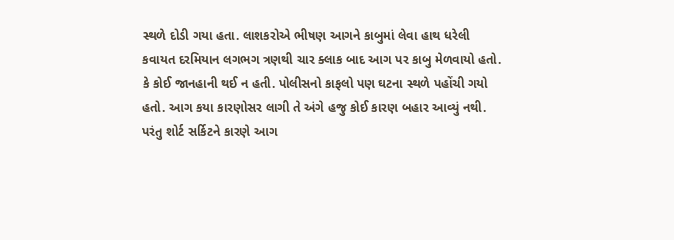સ્થળે દોડી ગયા હતા. લાશકરોએ ભીષણ આગને કાબુમાં લેવા હાથ ધરેલી કવાયત દરમિયાન લગભગ ત્રણથી ચાર ક્લાક બાદ આગ પર કાબુ મેળવાયો હતો.
કે કોઈ જાનહાની થઈ ન હતી. પોલીસનો કાફલો પણ ઘટના સ્થળે પહોંચી ગયો હતો. આગ કયા કારણોસર લાગી તે અંગે હજુ કોઈ કારણ બહાર આવ્યું નથી. પરંતુ શોર્ટ સર્કિટને કારણે આગ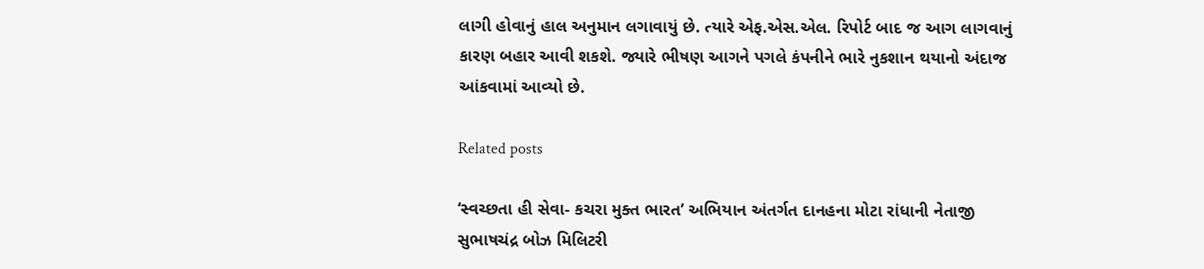લાગી હોવાનું હાલ અનુમાન લગાવાયું છે. ત્યારે એફ.એસ.એલ. રિપોર્ટ બાદ જ આગ લાગવાનું કારણ બહાર આવી શકશે. જ્યારે ભીષણ આગને પગલે કંપનીને ભારે નુકશાન થયાનો અંદાજ આંકવામાં આવ્યો છે.

Related posts

‘સ્‍વચ્‍છતા હી સેવા- કચરા મુક્‍ત ભારત’ અભિયાન અંતર્ગત દાનહના મોટા રાંધાની નેતાજી સુભાષચંદ્ર બોઝ મિલિટરી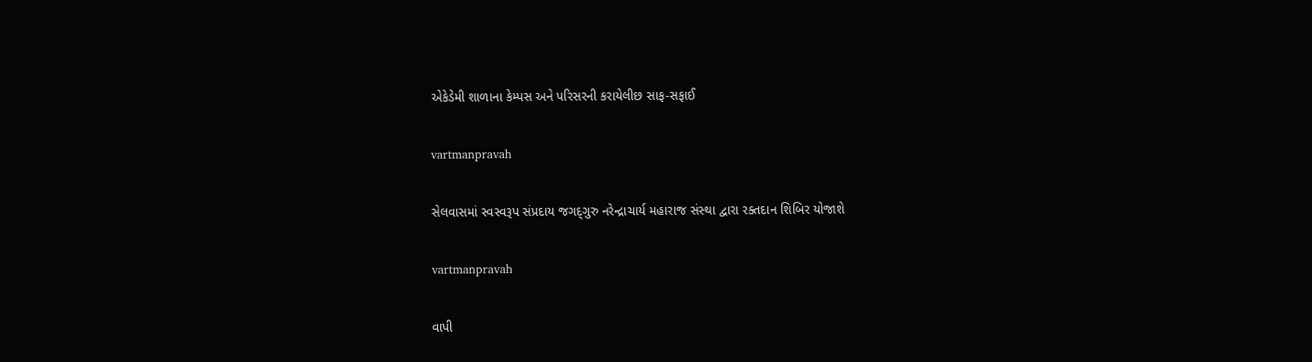એકેડેમી શાળાના કેમ્‍પસ અને પરિસરની કરાયેલીછ સાફ-સફાઈ

vartmanpravah

સેલવાસમાં સ્‍વસ્‍વરૂપ સંપ્રદાય જગદ્‌ગુરુ નરેન્‍દ્રાચાર્ય મહારાજ સંસ્‍થા દ્વારા રક્‍તદાન શિબિર યોજાશે

vartmanpravah

વાપી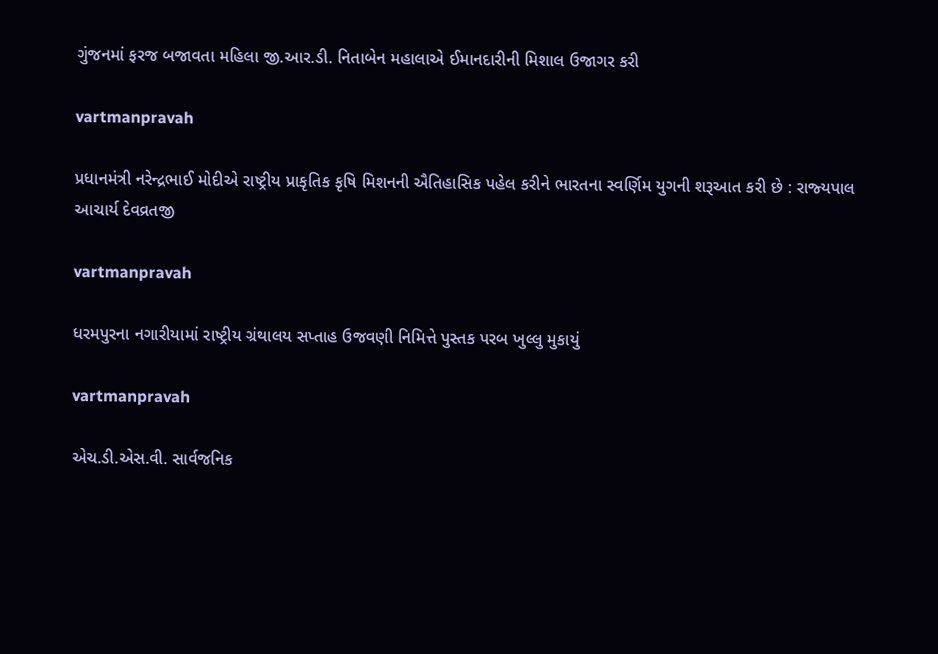ગુંજનમાં ફરજ બજાવતા મહિલા જી.આર.ડી. નિતાબેન મહાલાએ ઈમાનદારીની મિશાલ ઉજાગર કરી

vartmanpravah

પ્રધાનમંત્રી નરેન્‍દ્રભાઈ મોદીએ રાષ્‍ટ્રીય પ્રાકૃતિક કૃષિ મિશનની ઐતિહાસિક પહેલ કરીને ભારતના સ્‍વર્ણિમ યુગની શરૂઆત કરી છે : રાજ્‍યપાલ આચાર્ય દેવવ્રતજી

vartmanpravah

ધરમપુરના નગારીયામાં રાષ્‍ટ્રીય ગ્રંથાલય સપ્તાહ ઉજવણી નિમિત્તે પુસ્‍તક પરબ ખુલ્લુ મુકાયું

vartmanpravah

એચ.ડી.એસ.વી. સાર્વજનિક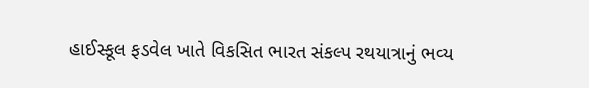હાઈસ્‍કૂલ ફડવેલ ખાતે વિકસિત ભારત સંકલ્‍પ રથયાત્રાનું ભવ્‍ય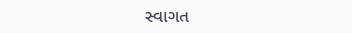સ્‍વાગત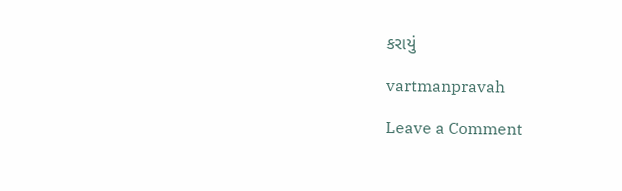કરાયું

vartmanpravah

Leave a Comment